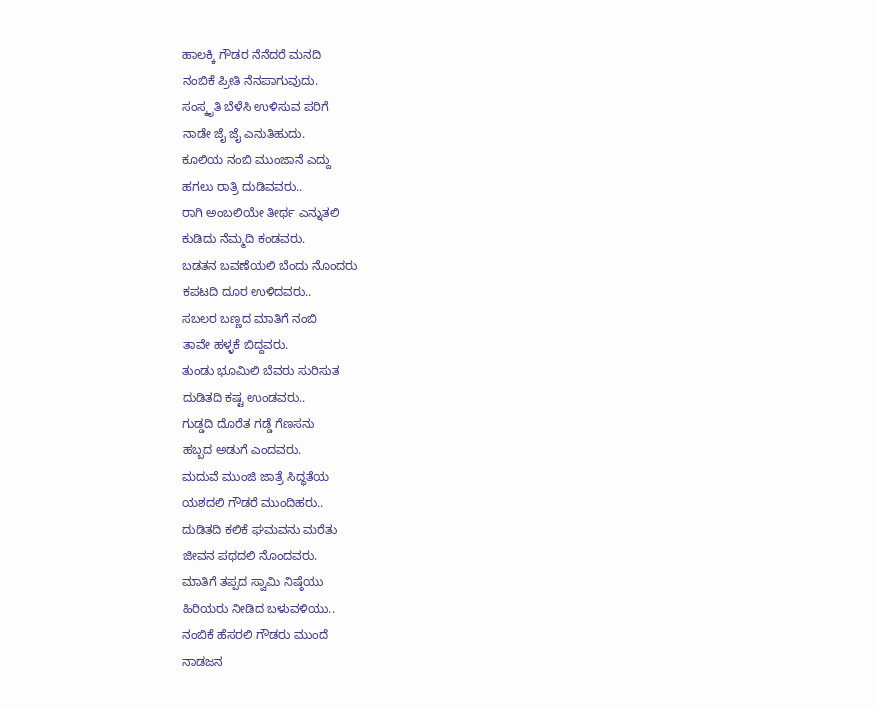ಹಾಲಕ್ಕಿ ಗೌಡರ ನೆನೆದರೆ ಮನದಿ
ನಂಬಿಕೆ ಪ್ರೀತಿ ನೆನಪಾಗುವುದು.
ಸಂಸ್ಕೃತಿ ಬೆಳೆಸಿ ಉಳಿಸುವ ಪರಿಗೆ
ನಾಡೇ ಜೈ ಜೈ ಎನುತಿಹುದು.
ಕೂಲಿಯ ನಂಬಿ ಮುಂಜಾನೆ ಎದ್ದು
ಹಗಲು ರಾತ್ರಿ ದುಡಿವವರು..
ರಾಗಿ ಅಂಬಲಿಯೇ ತೀರ್ಥ ಎನ್ನುತಲಿ
ಕುಡಿದು ನೆಮ್ಮದಿ ಕಂಡವರು.
ಬಡತನ ಬವಣೆಯಲಿ ಬೆಂದು ನೊಂದರು
ಕಪಟದಿ ದೂರ ಉಳಿದವರು..
ಸಬಲರ ಬಣ್ಣದ ಮಾತಿಗೆ ನಂಬಿ
ತಾವೇ ಹಳ್ಳಕೆ ಬಿದ್ದವರು.
ತುಂಡು ಭೂಮಿಲಿ ಬೆವರು ಸುರಿಸುತ
ದುಡಿತದಿ ಕಷ್ಟ ಉಂಡವರು..
ಗುಡ್ಡದಿ ದೊರೆತ ಗಡ್ಡೆ ಗೆಣಸನು
ಹಬ್ಬದ ಅಡುಗೆ ಎಂದವರು.
ಮದುವೆ ಮುಂಜಿ ಜಾತ್ರೆ ಸಿದ್ಧತೆಯ
ಯಶದಲಿ ಗೌಡರೆ ಮುಂದಿಹರು..
ದುಡಿತದಿ ಕಲಿಕೆ ಘಮವನು ಮರೆತು
ಜೀವನ ಪಥದಲಿ ನೊಂದವರು.
ಮಾತಿಗೆ ತಪ್ಪದ ಸ್ವಾಮಿ ನಿಷ್ಠೆಯು
ಹಿರಿಯರು ನೀಡಿದ ಬಳುವಳಿಯು..
ನಂಬಿಕೆ ಹೆಸರಲಿ ಗೌಡರು ಮುಂದೆ
ನಾಡಜನ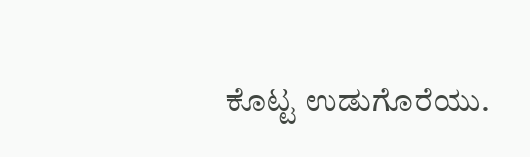ಕೊಟ್ಟ ಉಡುಗೊರೆಯು.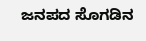ಜನಪದ ಸೊಗಡಿನ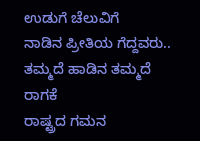ಉಡುಗೆ ಚೆಲುವಿಗೆ
ನಾಡಿನ ಪ್ರೀತಿಯ ಗೆದ್ದವರು..
ತಮ್ಮದೆ ಹಾಡಿನ ತಮ್ಮದೆ ರಾಗಕೆ
ರಾಷ್ಟ್ರದ ಗಮನ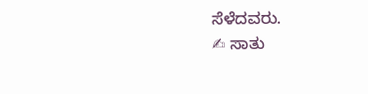ಸೆಳೆದವರು.
✍ ಸಾತು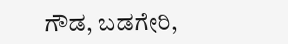ಗೌಡ, ಬಡಗೇರಿ,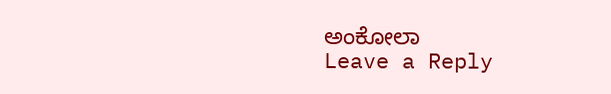ಅಂಕೋಲಾ
Leave a Reply